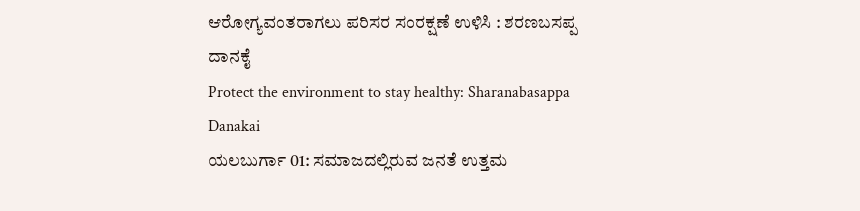ಆರೋಗ್ಯವಂತರಾಗಲು ಪರಿಸರ ಸಂರಕ್ಷಣೆ ಉಳಿಸಿ : ಶರಣಬಸಪ್ಪ ದಾನಕೈ
Protect the environment to stay healthy: Sharanabasappa Danakai
ಯಲಬುರ್ಗಾ 01: ಸಮಾಜದಲ್ಲಿರುವ ಜನತೆ ಉತ್ತಮ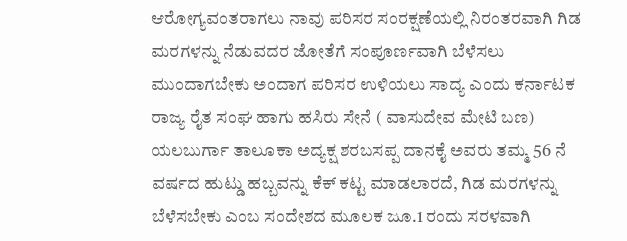ಆರೋಗ್ಯವಂತರಾಗಲು ನಾವು ಪರಿಸರ ಸಂರಕ್ಷಣೆಯಲ್ಲಿ ನಿರಂತರವಾಗಿ ಗಿಡ ಮರಗಳನ್ನು ನೆಡುವದರ ಜೋತೆಗೆ ಸಂಪೂರ್ಣವಾಗಿ ಬೆಳೆಸಲು ಮುಂದಾಗಬೇಕು ಅಂದಾಗ ಪರಿಸರ ಉಳಿಯಲು ಸಾದ್ಯ ಎಂದು ಕರ್ನಾಟಕ ರಾಜ್ಯ ರೈತ ಸಂಘ ಹಾಗು ಹಸಿರು ಸೇನೆ ( ವಾಸುದೇವ ಮೇಟಿ ಬಣ) ಯಲಬುರ್ಗಾ ತಾಲೂಕಾ ಅದ್ಯಕ್ಷ ಶರಬಸಪ್ಪ ದಾನಕೈ ಅವರು ತಮ್ಮ 56 ನೆ ವರ್ಷದ ಹುಟ್ಡು ಹಬ್ಬವನ್ನು ಕೆಕ್ ಕಟ್ಟ ಮಾಡಲಾರದೆ, ಗಿಡ ಮರಗಳನ್ನು ಬೆಳೆಸಬೇಕು ಎಂಬ ಸಂದೇಶದ ಮೂಲಕ ಜೂ.1 ರಂದು ಸರಳವಾಗಿ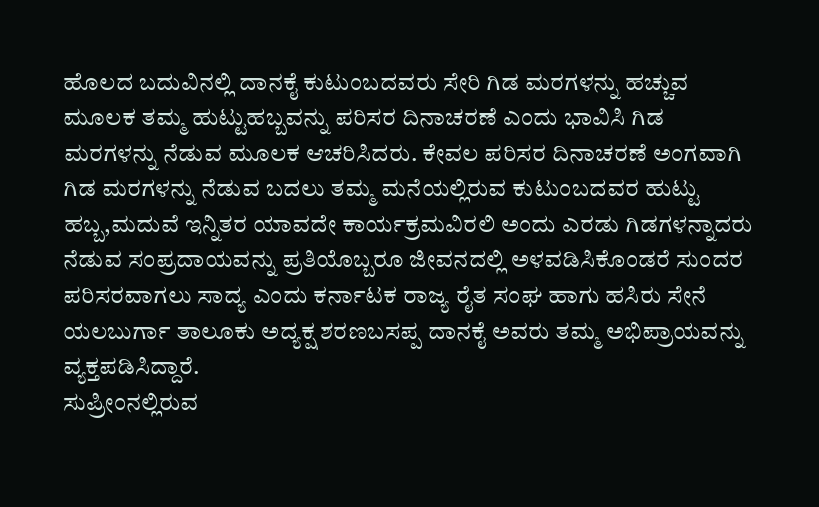ಹೊಲದ ಬದುವಿನಲ್ಲಿ ದಾನಕೈ ಕುಟುಂಬದವರು ಸೇರಿ ಗಿಡ ಮರಗಳನ್ನು ಹಚ್ಚುವ ಮೂಲಕ ತಮ್ಮ ಹುಟ್ಟುಹಬ್ಬವನ್ನು ಪರಿಸರ ದಿನಾಚರಣೆ ಎಂದು ಭಾವಿಸಿ ಗಿಡ ಮರಗಳನ್ನು ನೆಡುವ ಮೂಲಕ ಆಚರಿಸಿದರು. ಕೇವಲ ಪರಿಸರ ದಿನಾಚರಣೆ ಅಂಗವಾಗಿ ಗಿಡ ಮರಗಳನ್ನು ನೆಡುವ ಬದಲು ತಮ್ಮ ಮನೆಯಲ್ಲಿರುವ ಕುಟುಂಬದವರ ಹುಟ್ಟು ಹಬ್ಬ,ಮದುವೆ ಇನ್ನಿತರ ಯಾವದೇ ಕಾರ್ಯಕ್ರಮವಿರಲಿ ಅಂದು ಎರಡು ಗಿಡಗಳನ್ನಾದರು ನೆಡುವ ಸಂಪ್ರದಾಯವನ್ನು ಪ್ರತಿಯೊಬ್ಬರೂ ಜೀವನದಲ್ಲಿ ಅಳವಡಿಸಿಕೊಂಡರೆ ಸುಂದರ ಪರಿಸರವಾಗಲು ಸಾದ್ಯ ಎಂದು ಕರ್ನಾಟಕ ರಾಜ್ಯ ರೈತ ಸಂಘ ಹಾಗು ಹಸಿರು ಸೇನೆ ಯಲಬುರ್ಗಾ ತಾಲೂಕು ಅದ್ಯಕ್ಷ ಶರಣಬಸಪ್ಪ ದಾನಕೈ ಅವರು ತಮ್ಮ ಅಭಿಪ್ರಾಯವನ್ನು ವ್ಯಕ್ತಪಡಿಸಿದ್ದಾರೆ.
ಸುಪ್ರೀಂನಲ್ಲಿರುವ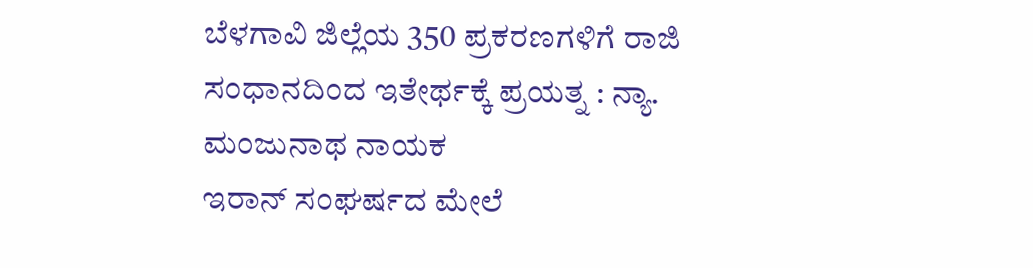ಬೆಳಗಾವಿ ಜಿಲ್ಲೆಯ 350 ಪ್ರಕರಣಗಳಿಗೆ ರಾಜಿ ಸಂಧಾನದಿಂದ ಇತೇರ್ಥಕ್ಕೆ ಪ್ರಯತ್ನ : ನ್ಯಾ. ಮಂಜುನಾಥ ನಾಯಕ
ಇರಾನ್ ಸಂಘರ್ಷದ ಮೇಲೆ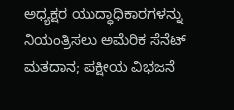ಅಧ್ಯಕ್ಷರ ಯುದ್ಧಾಧಿಕಾರಗಳನ್ನು ನಿಯಂತ್ರಿಸಲು ಅಮೆರಿಕ ಸೆನೆಟ್ ಮತದಾನ; ಪಕ್ಷೀಯ ವಿಭಜನೆ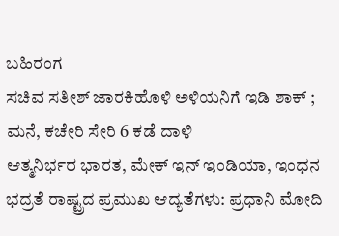ಬಹಿರಂಗ
ಸಚಿವ ಸತೀಶ್ ಜಾರಕಿಹೊಳಿ ಅಳಿಯನಿಗೆ ಇಡಿ ಶಾಕ್ ; ಮನೆ, ಕಚೇರಿ ಸೇರಿ 6 ಕಡೆ ದಾಳಿ
ಆತ್ಮನಿರ್ಭರ ಭಾರತ, ಮೇಕ್ ಇನ್ ಇಂಡಿಯಾ, ಇಂಧನ ಭದ್ರತೆ ರಾಷ್ಟ್ರದ ಪ್ರಮುಖ ಆದ್ಯತೆಗಳು: ಪ್ರಧಾನಿ ಮೋದಿ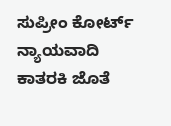ಸುಪ್ರೀಂ ಕೋರ್ಟ್ ನ್ಯಾಯವಾದಿ ಕಾತರಕಿ ಜೊತೆ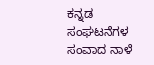ಕನ್ನಡ ಸಂಘಟನೆಗಳ ಸಂವಾದ ನಾಳೆ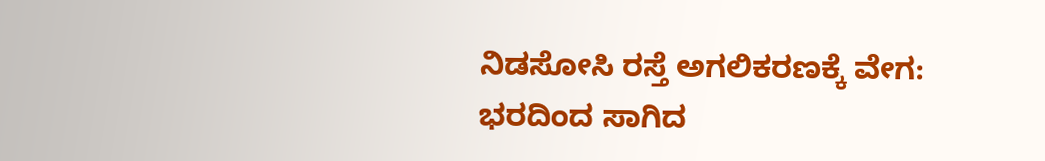ನಿಡಸೋಸಿ ರಸ್ತೆ ಅಗಲಿಕರಣಕ್ಕೆ ವೇಗ: ಭರದಿಂದ ಸಾಗಿದ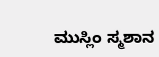ಮುಸ್ಲಿಂ ಸ್ಮಶಾನ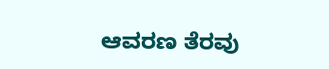ಆವರಣ ತೆರವು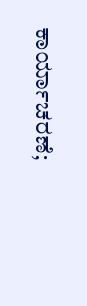ಕಾರ್ಯಾಚರಣೆ;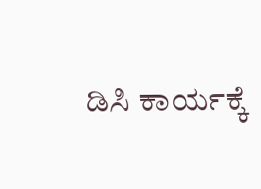ಡಿಸಿ ಕಾರ್ಯಕ್ಕೆ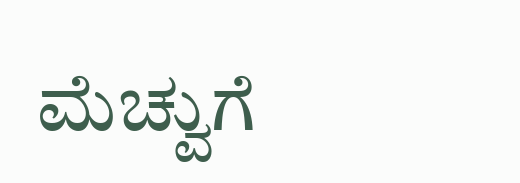ಮೆಚ್ವುಗೆ